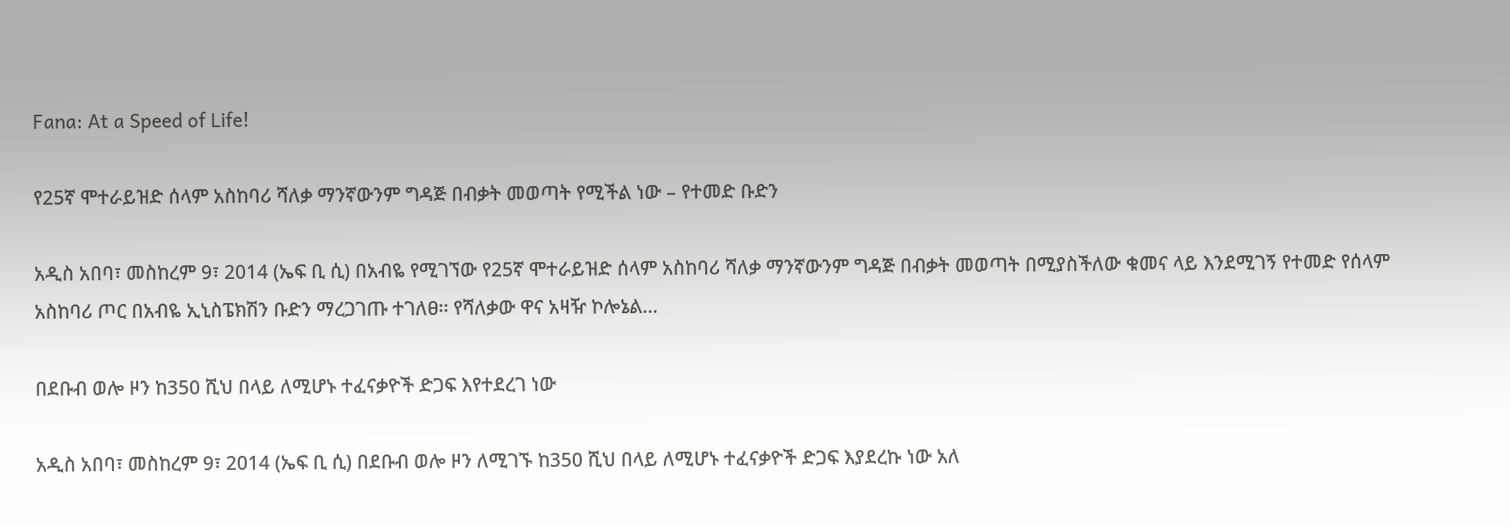Fana: At a Speed of Life!

የ25ኛ ሞተራይዝድ ሰላም አስከባሪ ሻለቃ ማንኛውንም ግዳጅ በብቃት መወጣት የሚችል ነው – የተመድ ቡድን

አዲስ አበባ፣ መስከረም 9፣ 2014 (ኤፍ ቢ ሲ) በአብዬ የሚገኘው የ25ኛ ሞተራይዝድ ሰላም አስከባሪ ሻለቃ ማንኛውንም ግዳጅ በብቃት መወጣት በሚያስችለው ቁመና ላይ እንደሚገኝ የተመድ የሰላም አስከባሪ ጦር በአብዬ ኢኒስፔክሽን ቡድን ማረጋገጡ ተገለፀ፡፡ የሻለቃው ዋና አዛዥ ኮሎኔል…

በደቡብ ወሎ ዞን ከ350 ሺህ በላይ ለሚሆኑ ተፈናቃዮች ድጋፍ እየተደረገ ነው

አዲስ አበባ፣ መስከረም 9፣ 2014 (ኤፍ ቢ ሲ) በደቡብ ወሎ ዞን ለሚገኙ ከ350 ሺህ በላይ ለሚሆኑ ተፈናቃዮች ድጋፍ እያደረኩ ነው አለ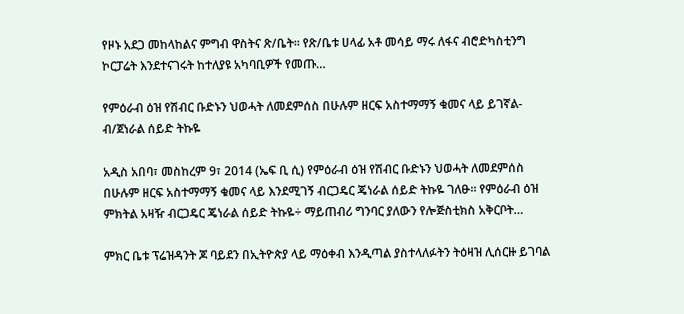የዞኑ አደጋ መከላከልና ምግብ ዋስትና ጽ/ቤት። የጽ/ቤቱ ሀላፊ አቶ መሳይ ማሩ ለፋና ብሮድካስቲንግ ኮርፓሬት እንደተናገሩት ከተለያዩ አካባቢዎች የመጡ…

የምዕራብ ዕዝ የሽብር ቡድኑን ህወሓት ለመደምሰስ በሁሉም ዘርፍ አስተማማኝ ቁመና ላይ ይገኛል-ብ/ጀነራል ሰይድ ትኩዬ

አዲስ አበባ፣ መስከረም 9፣ 2014 (ኤፍ ቢ ሲ) የምዕራብ ዕዝ የሽብር ቡድኑን ህወሓት ለመደምሰስ በሁሉም ዘርፍ አስተማማኝ ቁመና ላይ እንደሚገኝ ብርጋዴር ጄነራል ሰይድ ትኩዬ ገለፁ፡፡ የምዕራብ ዕዝ ምክትል አዛዥ ብርጋዴር ጄነራል ሰይድ ትኩዬ÷ ማይጠብሪ ግንባር ያለውን የሎጅስቲክስ አቅርቦት…

ምክር ቤቱ ፕሬዝዳንት ጆ ባይደን በኢትዮጵያ ላይ ማዕቀብ እንዲጣል ያስተላለፉትን ትዕዛዝ ሊሰርዙ ይገባል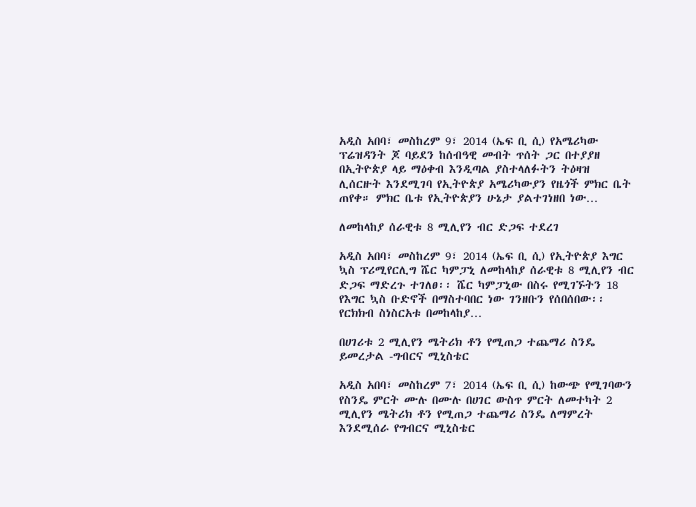አዲስ አበባ፣ መስከረም 9፣ 2014 (ኤፍ ቢ ሲ) የአሜሪካው ፕሬዝዳንት ጆ ባይደን ከሰብዓዊ መብት ጥሰት ጋር በተያያዘ በኢትዮጵያ ላይ ማዕቀብ እንዲጣል ያስተላለፉትን ትዕዛዝ ሊሰርዙት እንደሚገባ የኢትዮጵያ አሜሪካውያን የዜጎች ምክር ቤት ጠየቀ። ምክር ቤቱ የኢትዮጵያን ሁኔታ ያልተገነዘበ ነው…

ለመከላከያ ሰራዊቱ 8 ሚሊየን ብር ድጋፍ ተደረገ

አዲስ አበባ፣ መስከረም 9፣ 2014 (ኤፍ ቢ ሲ) የኢትዮጵያ እግር ኳስ ፕሪሚየርሊግ ሼር ካምፓኒ ለመከላከያ ሰራዊቱ 8 ሚሊየን ብር ድጋፍ ማድረጉ ተገለፀ፡፡ ሼር ካምፓኒው በስሩ የሚገኙትን 18 የእግር ኳስ ቡድኖች በማስተባበር ነው ገንዘቡን የሰበሰበው፡፡ የርክክብ ስነስርአቱ በመከላከያ…

በሀገሪቱ 2 ሚሊየን ሜትሪክ ቶን የሚጠጋ ተጨማሪ ስንዴ ይመረታል -ግብርና ሚኒስቴር

አዲስ አበባ፣ መስከረም 7፣ 2014 (ኤፍ ቢ ሲ) ከውጭ የሚገባውን የስንዴ ምርት ሙሉ በሙሉ በሀገር ውስጥ ምርት ለመተካት 2 ሚሊየን ሜትሪክ ቶን የሚጠጋ ተጨማሪ ስንዴ ለማምረት እንደሚሰራ የግብርና ሚኒስቴር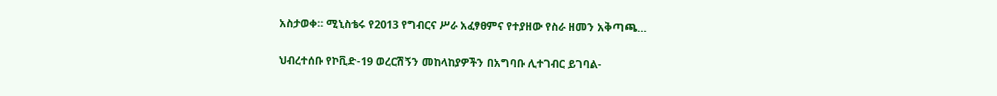አስታወቀ። ሚኒስቴሩ የ2013 የግብርና ሥራ አፈፃፀምና የተያዘው የስራ ዘመን አቅጣጫ…

ህብረተሰቡ የኮቪድ-19 ወረርሽኝን መከላከያዎችን በአግባቡ ሊተገብር ይገባል-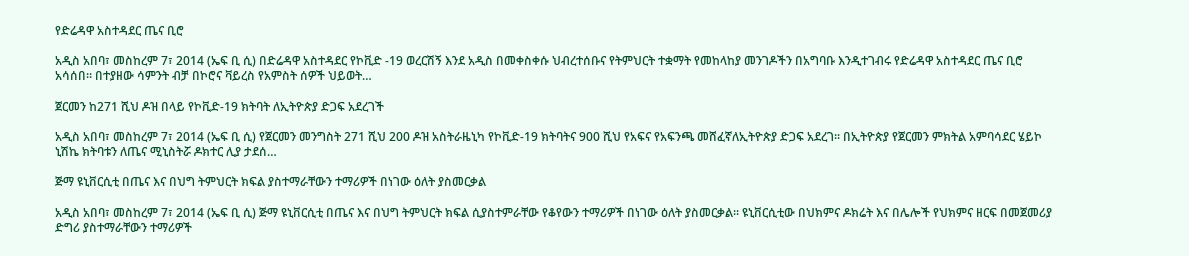የድሬዳዋ አስተዳደር ጤና ቢሮ

አዲስ አበባ፣ መስከረም 7፣ 2014 (ኤፍ ቢ ሲ) በድሬዳዋ አስተዳደር የኮቪድ -19 ወረርሽኝ እንደ አዲስ በመቀስቀሱ ህብረተሰቡና የትምህርት ተቋማት የመከላከያ መንገዶችን በአግባቡ እንዲተገብሩ የድሬዳዋ አስተዳደር ጤና ቢሮ አሳሰበ። በተያዘው ሳምንት ብቻ በኮሮና ቫይረስ የአምስት ሰዎች ህይወት…

ጀርመን ከ271 ሺህ ዶዝ በላይ የኮቪድ-19 ክትባት ለኢትዮጵያ ድጋፍ አደረገች

አዲስ አበባ፣ መስከረም 7፣ 2014 (ኤፍ ቢ ሲ) የጀርመን መንግስት 271 ሺህ 200 ዶዝ አስትራዜኒካ የኮቪድ-19 ክትባትና 900 ሺህ የአፍና የአፍንጫ መሸፈኛለኢትዮጵያ ድጋፍ አደረገ፡፡ በኢትዮጵያ የጀርመን ምክትል አምባሳደር ሄይኮ ኒሽኬ ክትባቱን ለጤና ሚኒስትሯ ዶክተር ሊያ ታደሰ…

ጅማ ዩኒቨርሲቲ በጤና እና በህግ ትምህርት ክፍል ያስተማራቸውን ተማሪዎች በነገው ዕለት ያስመርቃል

አዲስ አበባ፣ መስከረም 7፣ 2014 (ኤፍ ቢ ሲ) ጅማ ዩኒቨርሲቲ በጤና እና በህግ ትምህርት ክፍል ሲያስተምራቸው የቆየውን ተማሪዎች በነገው ዕለት ያስመርቃል፡፡ ዩኒቨርሲቲው በህክምና ዶክሬት እና በሌሎች የህክምና ዘርፍ በመጀመሪያ ድግሪ ያስተማራቸውን ተማሪዎች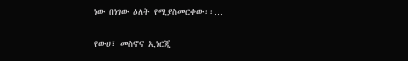ነው በነገው ዕለት የሚያስመርቀው፡፡…

የውሀ፣ መስኖና ኢነርጂ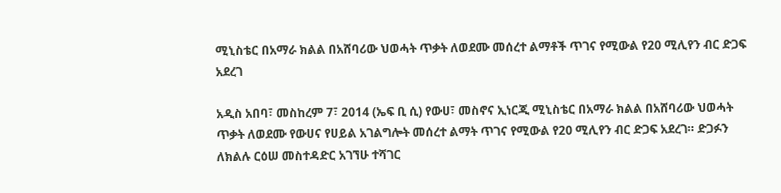ሚኒስቴር በአማራ ክልል በአሸባሪው ህወሓት ጥቃት ለወደሙ መሰረተ ልማቶች ጥገና የሚውል የ20 ሚሊየን ብር ድጋፍ አደረገ

አዲስ አበባ፣ መስከረም 7፣ 2014 (ኤፍ ቢ ሲ) የውሀ፣ መስኖና ኢነርጂ ሚኒስቴር በአማራ ክልል በአሸባሪው ህወሓት ጥቃት ለወደሙ የውሀና የሀይል አገልግሎት መሰረተ ልማት ጥገና የሚውል የ20 ሚሊየን ብር ድጋፍ አደረገ። ድጋፉን ለክልሉ ርዕሠ መስተዳድር አገኘሁ ተሻገር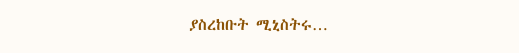ያስረከቡት ሚኒስትሩ…